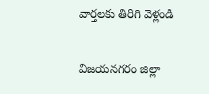వార్తలకు తిరిగి వెళ్లండి

విజయనగరం జిల్లా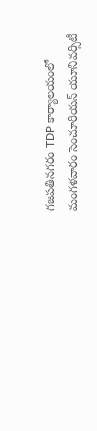గజపతినగరం TDP కార్యాలయంలో మంగళవారం సెంచూరియన్ యూనివర్సిటీ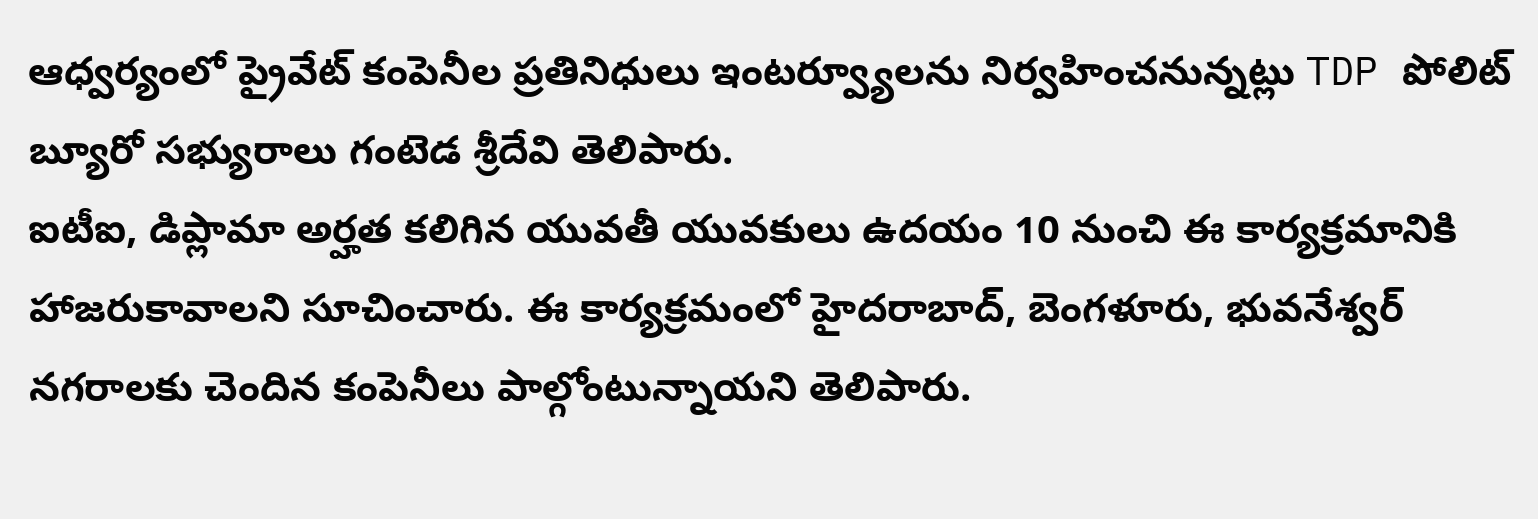ఆధ్వర్యంలో ప్రైవేట్ కంపెనీల ప్రతినిధులు ఇంటర్వ్యూలను నిర్వహించనున్నట్లు TDP పోలిట్ బ్యూరో సభ్యురాలు గంటెడ శ్రీదేవి తెలిపారు.
ఐటీఐ, డిప్లామా అర్హత కలిగిన యువతీ యువకులు ఉదయం 10 నుంచి ఈ కార్యక్రమానికి హాజరుకావాలని సూచించారు. ఈ కార్యక్రమంలో హైదరాబాద్, బెంగళూరు, భువనేశ్వర్ నగరాలకు చెందిన కంపెనీలు పాల్గోంటున్నాయని తెలిపారు.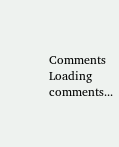Comments
Loading comments...